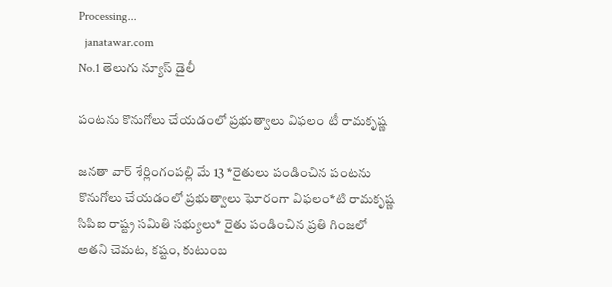Processing...
  janatawar.com
No.1 తెలుగు న్యూస్ డైలీ

పంటను కొనుగోలు చేయడంలో ప్రభుత్వాలు విఫలం టీ రామకృష్ణ

జనతా వార్ శేర్లింగంపల్లి మే 13 *రైతులు పండించిన పంటను కొనుగోలు చేయడంలో ప్రభుత్వాలు ఘోరంగా విఫలం*టి రామకృష్ణ సిపిఐ రాష్ట్ర సమితి సభ్యులు* రైతు పండించిన ప్రతి గింజలో అతని చెమట, కష్టం, కుటుంబ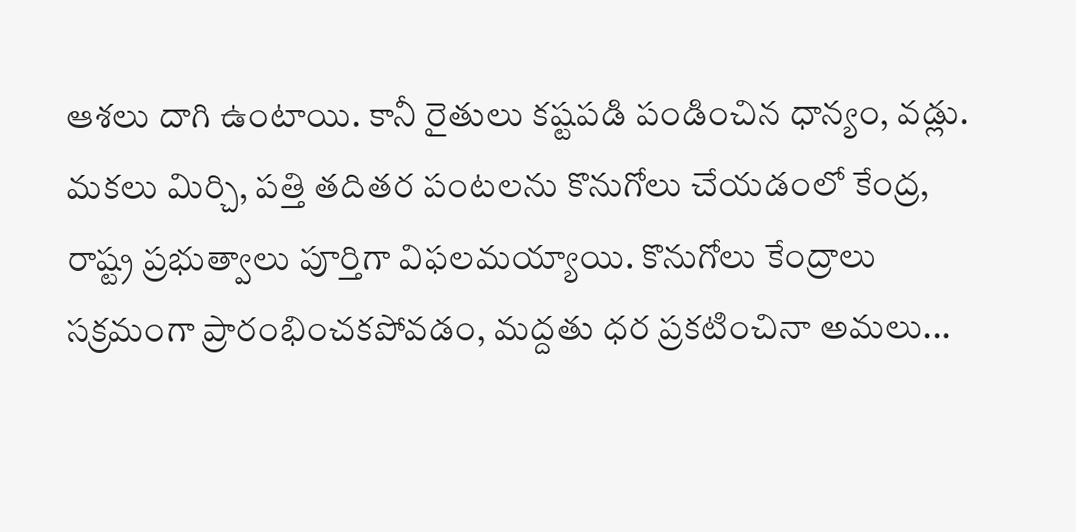ఆశలు దాగి ఉంటాయి. కానీ రైతులు కష్టపడి పండించిన ధాన్యం, వడ్లు. మకలు మిర్చి, పత్తి తదితర పంటలను కొనుగోలు చేయడంలో కేంద్ర, రాష్ట్ర ప్రభుత్వాలు పూర్తిగా విఫలమయ్యాయి. కొనుగోలు కేంద్రాలు సక్రమంగా ప్రారంభించకపోవడం, మద్దతు ధర ప్రకటించినా అమలు...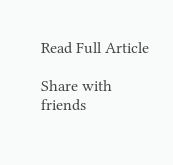Read Full Article

Share with friends